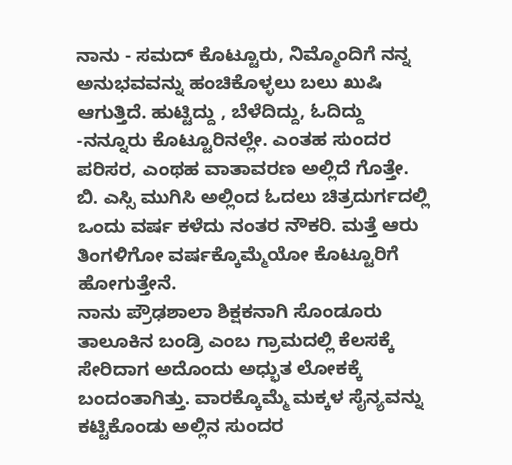ನಾನು - ಸಮದ್ ಕೊಟ್ಟೂರು, ನಿಮ್ಮೊಂದಿಗೆ ನನ್ನ ಅನುಭವವನ್ನು ಹಂಚಿಕೊಳ್ಳಲು ಬಲು ಖುಷಿ ಆಗುತ್ತಿದೆ. ಹುಟ್ಟಿದ್ದು , ಬೆಳೆದಿದ್ದು, ಓದಿದ್ದು -ನನ್ನೂರು ಕೊಟ್ಟೂರಿನಲ್ಲೇ. ಎಂತಹ ಸುಂದರ ಪರಿಸರ, ಎಂಥಹ ವಾತಾವರಣ ಅಲ್ಲಿದೆ ಗೊತ್ತೇ. ಬಿ. ಎಸ್ಸಿ ಮುಗಿಸಿ ಅಲ್ಲಿಂದ ಓದಲು ಚಿತ್ರದುರ್ಗದಲ್ಲಿ ಒಂದು ವರ್ಷ ಕಳೆದು ನಂತರ ನೌಕರಿ. ಮತ್ತೆ ಆರು ತಿಂಗಳಿಗೋ ವರ್ಷಕ್ಕೊಮ್ಮೆಯೋ ಕೊಟ್ಟೂರಿಗೆ ಹೋಗುತ್ತೇನೆ.
ನಾನು ಪ್ರೌಢಶಾಲಾ ಶಿಕ್ಷಕನಾಗಿ ಸೊಂಡೂರು ತಾಲೂಕಿನ ಬಂಡ್ರಿ ಎಂಬ ಗ್ರಾಮದಲ್ಲಿ ಕೆಲಸಕ್ಕೆ ಸೇರಿದಾಗ ಅದೊಂದು ಅಧ್ಭುತ ಲೋಕಕ್ಕೆ ಬಂದಂತಾಗಿತ್ತು. ವಾರಕ್ಕೊಮ್ಮೆ ಮಕ್ಕಳ ಸೈನ್ಯವನ್ನು ಕಟ್ಟಿಕೊಂಡು ಅಲ್ಲಿನ ಸುಂದರ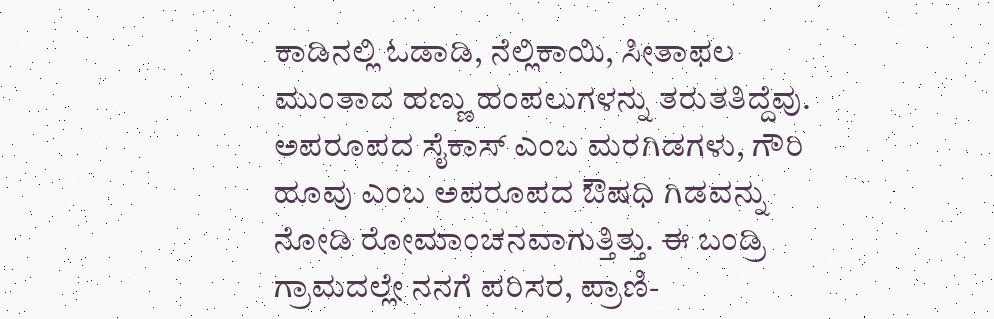ಕಾಡಿನಲ್ಲಿ ಓಡಾಡಿ, ನೆಲ್ಲಿಕಾಯಿ, ಸೀತಾಫಲ ಮುಂತಾದ ಹಣ್ಣು ಹಂಪಲುಗಳನ್ನು ತರುತತಿದ್ದೆವು. ಅಪರೂಪದ ಸೈಕಾಸ್ ಎಂಬ ಮರಗಿಡಗಳು, ಗೌರಿ ಹೂವು ಎಂಬ ಅಪರೂಪದ ಔಷಧಿ ಗಿಡವನ್ನು ನೋಡಿ ರೋಮಾಂಚನವಾಗುತ್ತಿತ್ತು. ಈ ಬಂಡ್ರಿ ಗ್ರಾಮದಲ್ಲೇ ನನಗೆ ಪರಿಸರ, ಪ್ರಾಣಿ-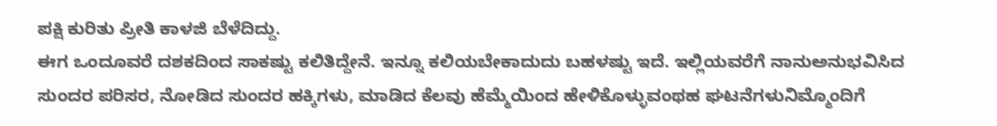ಪಕ್ಷಿ ಕುರಿತು ಪ್ರೀತಿ ಕಾಳಜಿ ಬೆಳೆದಿದ್ದು.
ಈಗ ಒಂದೂವರೆ ದಶಕದಿಂದ ಸಾಕಷ್ಟು ಕಲಿತಿದ್ದೇನೆ. ಇನ್ನೂ ಕಲಿಯಬೇಕಾದುದು ಬಹಳಷ್ಟು ಇದೆ. ಇಲ್ಲಿಯವರೆಗೆ ನಾನುಅನುಭವಿಸಿದ ಸುಂದರ ಪರಿಸರ, ನೋಡಿದ ಸುಂದರ ಹಕ್ಕಿಗಳು, ಮಾಡಿದ ಕೆಲವು ಹೆಮ್ಮೆಯಿಂದ ಹೇಳಿಕೊಳ್ಳುವಂಥಹ ಘಟನೆಗಳುನಿಮ್ಮೊಂದಿಗೆ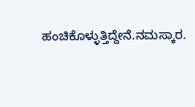ಹಂಚಿಕೊಳ್ಳುತ್ತಿದ್ದೇನೆ.ನಮಸ್ಕಾರ.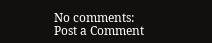No comments:
Post a Comment